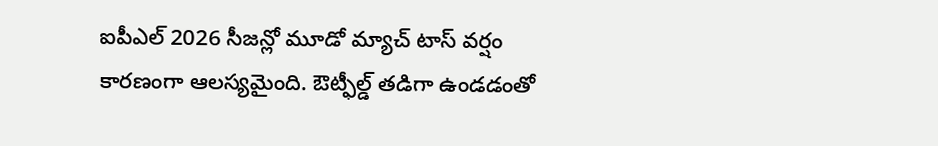ఐపీఎల్ 2026 సీజన్లో మూడో మ్యాచ్ టాస్ వర్షం కారణంగా ఆలస్యమైంది. ఔట్ఫీల్డ్ తడిగా ఉండడంతో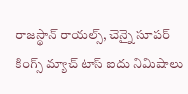రాజస్థాన్ రాయల్స్, చెన్నై సూపర్ కింగ్స్ మ్యాచ్ టాస్ ఐదు నిమిషాలు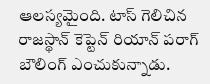ఆలస్యమైంది. టాస్ గెలిచిన రాజస్థాన్ కెప్టెన్ రియాన్ పరాగ్ బౌలింగ్ ఎంచుకున్నాడు.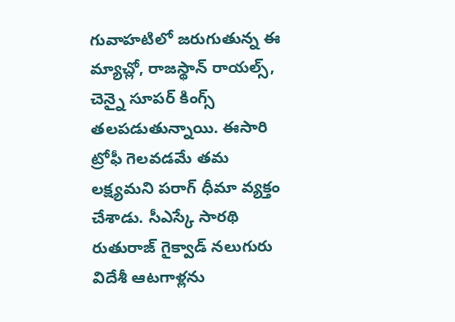గువాహటిలో జరుగుతున్న ఈ మ్యాచ్లో, రాజస్థాన్ రాయల్స్, చెన్నై సూపర్ కింగ్స్ తలపడుతున్నాయి. ఈసారి ట్రోఫీ గెలవడమే తమ లక్ష్యమని పరాగ్ ధీమా వ్యక్తం చేశాడు. సీఎస్కే సారథి రుతురాజ్ గైక్వాడ్ నలుగురు విదేశీ ఆటగాళ్లను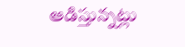ఆడిస్తున్నట్లు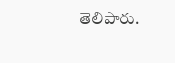తెలిపారు.